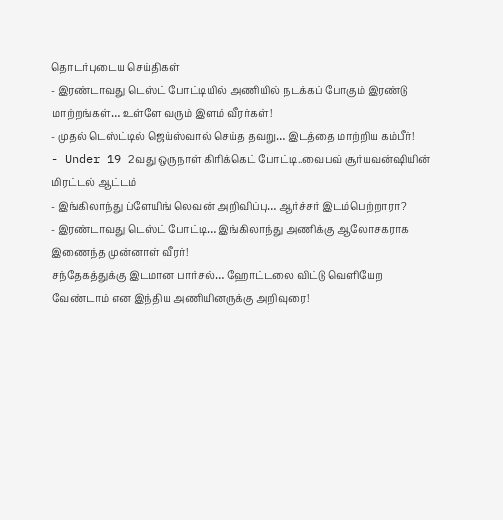தொடர்புடைய செய்திகள்
- இரண்டாவது டெஸ்ட் போட்டியில் அணியில் நடக்கப் போகும் இரண்டு மாற்றங்கள்… உள்ளே வரும் இளம் வீரர்கள்!
- முதல் டெஸ்ட்டில் ஜெய்ஸ்வால் செய்த தவறு… இடத்தை மாற்றிய கம்பீர்!
- Under 19 2வது ஒருநாள் கிரிக்கெட் போட்டி..வைபவ் சூர்யவன்ஷியின் மிரட்டல் ஆட்டம்
- இங்கிலாந்து ப்ளேயிங் லெவன் அறிவிப்பு… ஆர்ச்சர் இடம்பெற்றாரா?
- இரண்டாவது டெஸ்ட் போட்டி… இங்கிலாந்து அணிக்கு ஆலோசகராக இணைந்த முன்னாள் வீரர்!
சந்தேகத்துக்கு இடமான பார்சல்… ஹோட்டலை விட்டு வெளியேற வேண்டாம் என இந்திய அணியினருக்கு அறிவுரை!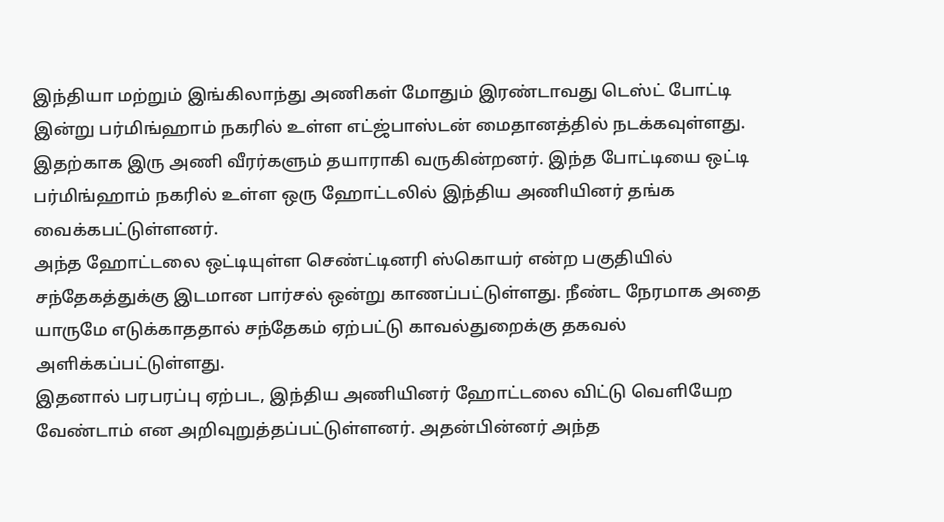இந்தியா மற்றும் இங்கிலாந்து அணிகள் மோதும் இரண்டாவது டெஸ்ட் போட்டி இன்று பர்மிங்ஹாம் நகரில் உள்ள எட்ஜ்பாஸ்டன் மைதானத்தில் நடக்கவுள்ளது. இதற்காக இரு அணி வீரர்களும் தயாராகி வருகின்றனர். இந்த போட்டியை ஒட்டி பர்மிங்ஹாம் நகரில் உள்ள ஒரு ஹோட்டலில் இந்திய அணியினர் தங்க வைக்கபட்டுள்ளனர்.
அந்த ஹோட்டலை ஒட்டியுள்ள செண்ட்டினரி ஸ்கொயர் என்ற பகுதியில் சந்தேகத்துக்கு இடமான பார்சல் ஒன்று காணப்பட்டுள்ளது. நீண்ட நேரமாக அதை யாருமே எடுக்காததால் சந்தேகம் ஏற்பட்டு காவல்துறைக்கு தகவல் அளிக்கப்பட்டுள்ளது.
இதனால் பரபரப்பு ஏற்பட, இந்திய அணியினர் ஹோட்டலை விட்டு வெளியேற வேண்டாம் என அறிவுறுத்தப்பட்டுள்ளனர். அதன்பின்னர் அந்த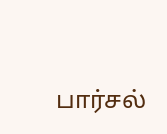பார்சல்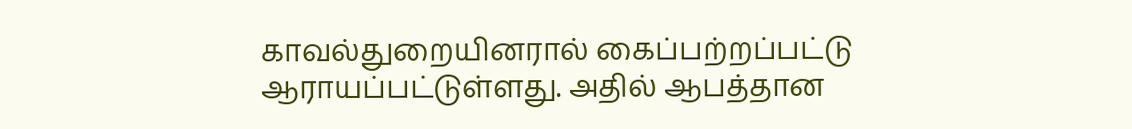காவல்துறையினரால் கைப்பற்றப்பட்டு ஆராயப்பட்டுள்ளது. அதில் ஆபத்தான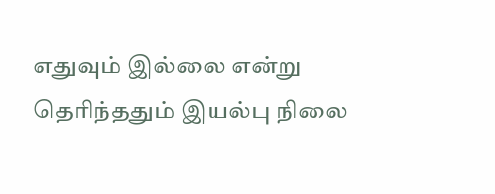எதுவும் இல்லை என்று தெரிந்ததும் இயல்பு நிலை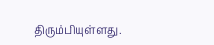திரும்பியுள்ளது.